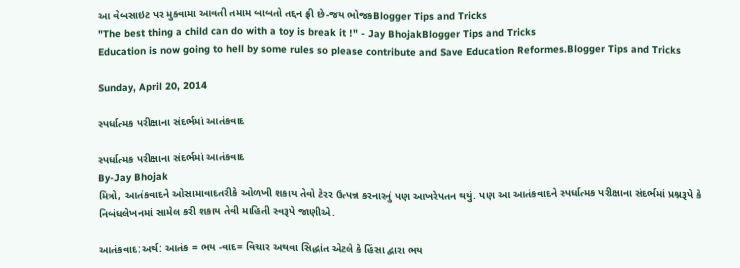આ વેબસાઇટ પર મુક્વામા આવતી તમામ બાબતો તદ્દન ફ્રી છે-જય ભોજકBlogger Tips and Tricks
"The best thing a child can do with a toy is break it !" - Jay BhojakBlogger Tips and Tricks
Education is now going to hell by some rules so please contribute and Save Education Reformes.Blogger Tips and Tricks

Sunday, April 20, 2014

સ્પર્ધાત્મક પરીક્ષાના સંદર્ભમાં આતંકવાદ

સ્પર્ધાત્મક પરીક્ષાના સંદર્ભમાં આતંકવાદ
By-Jay Bhojak
મિત્રો, આતંકવાદને ઓસામાવાદતરીકે ઓળખી શકાય તેવો ટેરર ઉત્પન્ન કરનારનું પણ આખરેપતન થયું. પણ આ આતંકવાદને સ્પર્ધાત્મક પરીક્ષાના સંદર્ભમાં પ્રશ્નરૂપે કે નિબંધલેખનમાં સામેલ કરી શકાય તેવી માહિતી સ્વરૂપે જાણીએ.

આતંકવાદ:અર્થ: આતંક = ભય -વાદ= વિચાર અથવા સિદ્ધાંત એટલે કે હિંસા દ્વારા ભય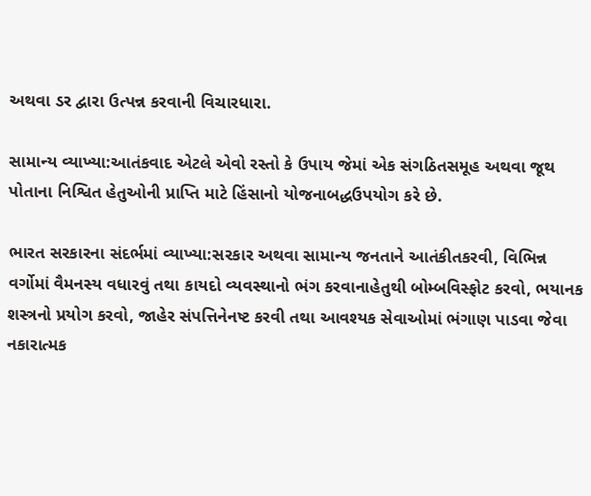અથવા ડર દ્વારા ઉત્પન્ન કરવાની વિચારધારા.

સામાન્ય વ્યાખ્યા:આતંકવાદ એટલે એવો રસ્તો કે ઉપાય જેમાં એક સંગઠિતસમૂહ અથવા જૂથ પોતાના નિશ્વિત હેતુઓની પ્રાપ્તિ માટે હિંસાનો યોજનાબદ્ધઉપયોગ કરે છે.

ભારત સરકારના સંદર્ભમાં વ્યાખ્યા:સરકાર અથવા સામાન્ય જનતાને આતંકીતકરવી, વિભિન્ન વર્ગોમાં વૈમનસ્ય વધારવું તથા કાયદો વ્યવસ્થાનો ભંગ કરવાનાહેતુથી બોમ્બવિસ્ફોટ કરવો, ભયાનક શસ્ત્રનો પ્રયોગ કરવો, જાહેર સંપત્તિનેનષ્ટ કરવી તથા આવશ્યક સેવાઓમાં ભંગાણ પાડવા જેવા નકારાત્મક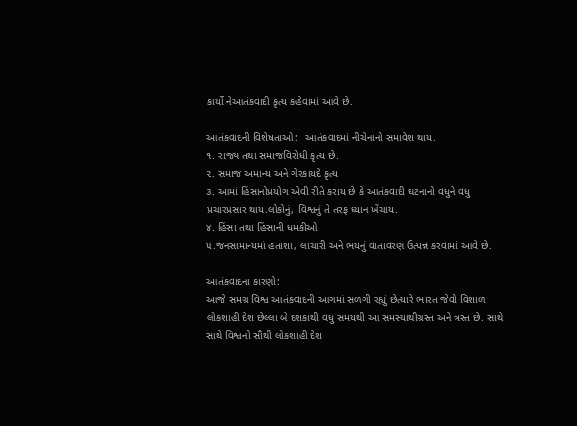કાર્યો નેઆતંકવાદી કૃત્ય કહેવામાં આવે છે.

આતંકવાદની વિશેષતાઓ:  આતંકવાદમાં નીચેનાનો સમાવેશ થાય.
૧. રાજ્ય તથા સમાજવિરોધી કૃત્ય છે.
૨. સમાજ અમાન્ય અને ગેરકાયદે કૃત્ય
૩. આમાં હિંસાનોપ્રયોગ એવી રીતે કરાય છે કે આતંકવાદી ઘટનાનો વધુને વધુ પ્રચારપ્રસાર થાય.લોકોનું, વિશ્વનું તે તરફ ધ્યાન ખેંચાય.
૪. હિંસા તથા હિંસાની ધમકીઓ
૫.જનસામાન્યમાં હતાશા, લાચારી અને ભયનું વાતાવરણ ઉત્પન્ન કરવામાં આવે છે.

આતંકવાદના કારણો:
આજે સમગ્ર વિશ્વ આતંકવાદની આગમાં સળગી રહ્યું છેત્યારે ભારત જેવો વિશાળ લોકશાહી દેશ છેલ્લા બે દશકાથી વધુ સમયથી આ સમસ્યાથીગ્રસ્ત અને ત્રસ્ત છે. સાથે સાથે વિશ્વનો સૌથી લોકશાહી દેશ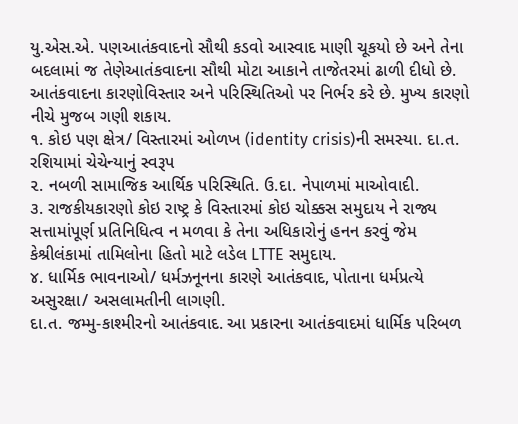યુ.એસ.એ. પણઆતંકવાદનો સૌથી કડવો આસ્વાદ માણી ચૂકયો છે અને તેના બદલામાં જ તેણેઆતંકવાદના સૌથી મોટા આકાને તાજેતરમાં ઢાળી દીધો છે. આતંકવાદના કારણોવિસ્તાર અને પરિસ્થિતિઓ પર નિર્ભર કરે છે. મુખ્ય કારણો નીચે મુજબ ગણી શકાય.
૧. કોઇ પણ ક્ષેત્ર/ વિસ્તારમાં ઓળખ (identity crisis)ની સમસ્યા. દા.ત. રશિયામાં ચેચેન્યાનું સ્વરૂપ
૨. નબળી સામાજિક આર્થિક પરિસ્થિતિ. ઉ.દા. નેપાળમાં માઓવાદી.
૩. રાજકીયકારણો કોઇ રાષ્ટ્ર કે વિસ્તારમાં કોઇ ચોક્કસ સમુદાય ને રાજ્ય સત્તામાંપૂર્ણ પ્રતિનિધિત્વ ન મળવા કે તેના અધિકારોનું હનન કરવું જેમ કેશ્રીલંકામાં તામિલોના હિતો માટે લડેલ LTTE સમુદાય.
૪. ધાર્મિક ભાવનાઓ/ ધર્મઝનૂનના કારણે આતંકવાદ, પોતાના ધર્મપ્રત્યે અસુરક્ષા/ અસલામતીની લાગણી.
દા.ત. જમ્મુ-કાશ્મીરનો આતંકવાદ. આ પ્રકારના આતંકવાદમાં ધાર્મિક પરિબળ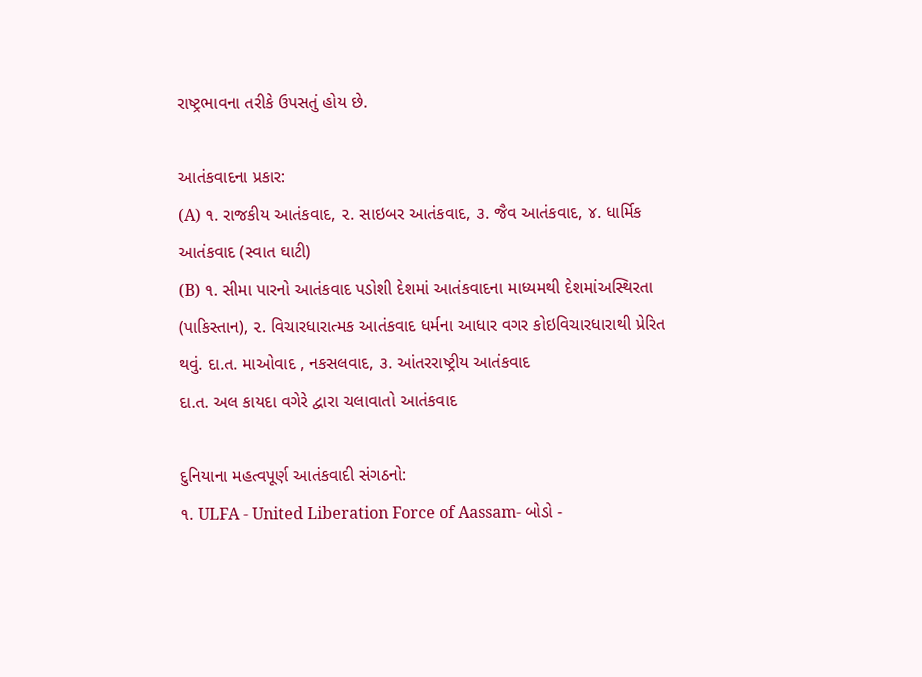રાષ્ટ્રભાવના તરીકે ઉપસતું હોય છે.

આતંકવાદના પ્રકાર:
(A) ૧. રાજકીય આતંકવાદ, ૨. સાઇબર આતંકવાદ, ૩. જૈવ આતંકવાદ, ૪. ધાર્મિક આતંકવાદ (સ્વાત ઘાટી)
(B) ૧. સીમા પારનો આતંકવાદ પડોશી દેશમાં આતંકવાદના માધ્યમથી દેશમાંઅસ્થિરતા (પાકિસ્તાન), ૨. વિચારધારાત્મક આતંકવાદ ધર્મના આધાર વગર કોઇવિચારધારાથી પ્રેરિત થવું. દા.ત. માઓવાદ , નકસલવાદ, ૩. આંતરરાષ્ટ્રીય આતંકવાદ
દા.ત. અલ કાયદા વગેરે દ્વારા ચલાવાતો આતંકવાદ

દુનિયાના મહત્વપૂર્ણ આતંકવાદી સંગઠનો:
૧. ULFA - United Liberation Force of Aassam- બોડો -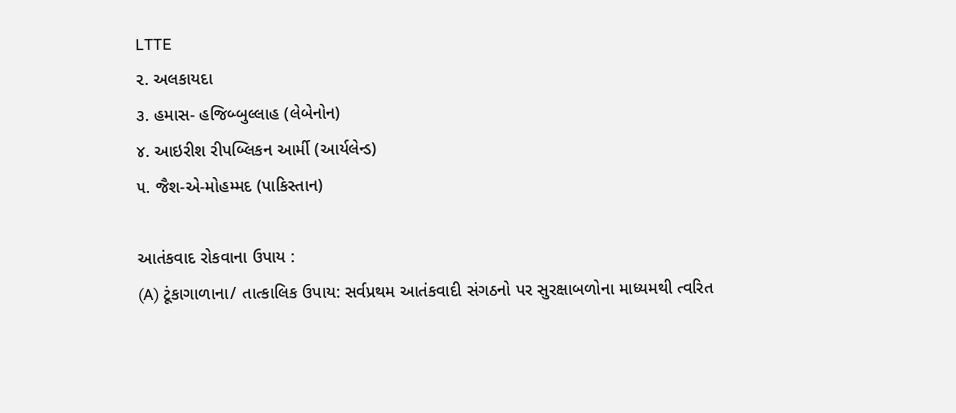LTTE
૨. અલકાયદા
૩. હમાસ- હજિબ્બુલ્લાહ (લેબેનોન)
૪. આઇરીશ રીપબ્લિકન આર્મી (આર્યલેન્ડ)
૫. જૈશ-એ-મોહમ્મદ (પાકિસ્તાન)

આતંકવાદ રોકવાના ઉપાય :
(A) ટૂંકાગાળાના/ તાત્કાલિક ઉપાય: સર્વપ્રથમ આતંકવાદી સંગઠનો પર સુરક્ષાબળોના માધ્યમથી ત્વરિત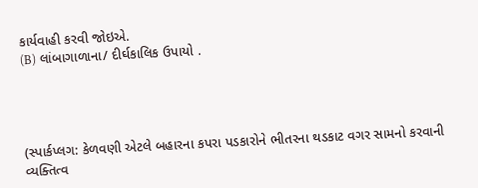કાર્યવાહી કરવી જોઇએ.
(B) લાંબાગાળાના/ દીર્ઘકાલિક ઉપાયો .




(સ્પાર્કપ્લગ: કેળવણી એટલે બહારના કપરા પડકારોને ભીતરના થડકાટ વગર સામનો કરવાની વ્યક્તિત્વ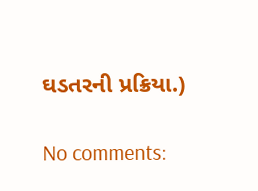ઘડતરની પ્રક્રિયા.)

No comments: